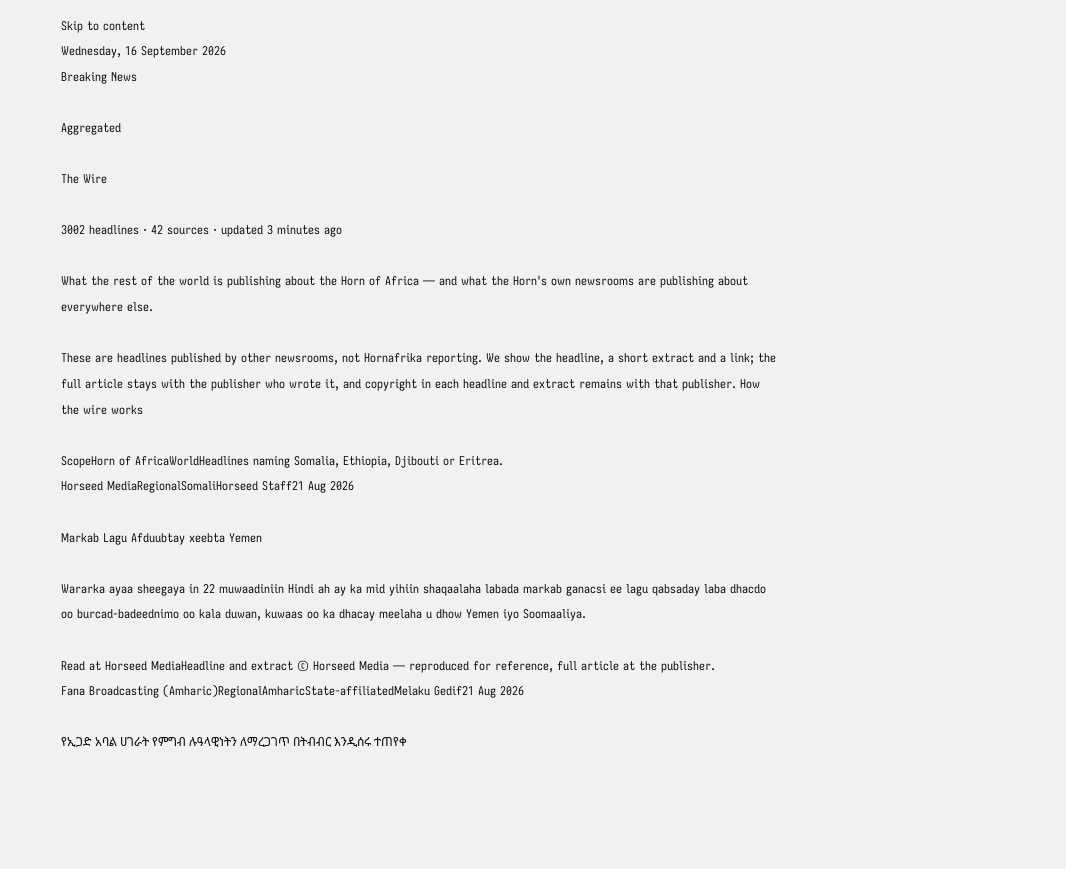Skip to content
Wednesday, 16 September 2026
Breaking News

Aggregated

The Wire

3002 headlines · 42 sources · updated 3 minutes ago

What the rest of the world is publishing about the Horn of Africa — and what the Horn's own newsrooms are publishing about everywhere else.

These are headlines published by other newsrooms, not Hornafrika reporting. We show the headline, a short extract and a link; the full article stays with the publisher who wrote it, and copyright in each headline and extract remains with that publisher. How the wire works

ScopeHorn of AfricaWorldHeadlines naming Somalia, Ethiopia, Djibouti or Eritrea.
Horseed MediaRegionalSomaliHorseed Staff21 Aug 2026

Markab Lagu Afduubtay xeebta Yemen

Wararka ayaa sheegaya in 22 muwaadiniin Hindi ah ay ka mid yihiin shaqaalaha labada markab ganacsi ee lagu qabsaday laba dhacdo oo burcad-badeednimo oo kala duwan, kuwaas oo ka dhacay meelaha u dhow Yemen iyo Soomaaliya.

Read at Horseed MediaHeadline and extract © Horseed Media — reproduced for reference, full article at the publisher.
Fana Broadcasting (Amharic)RegionalAmharicState-affiliatedMelaku Gedif21 Aug 2026

የኢጋድ አባል ሀገራት የምግብ ሉዓላዊነትን ለማረጋገጥ በትብብር እንዲሰሩ ተጠየቀ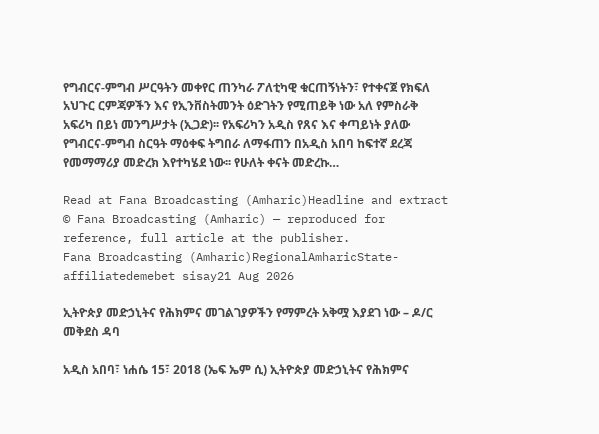የግብርና-ምግብ ሥርዓትን መቀየር ጠንካራ ፖለቲካዊ ቁርጠኝነትን፣ የተቀናጀ የክፍለ አህጉር ርምጃዎችን እና የኢንቨስትመንት ዕድገትን የሚጠይቅ ነው አለ የምስራቅ አፍሪካ በይነ መንግሥታት (ኢጋድ)፡፡ የአፍሪካን አዲስ የጸና እና ቀጣይነት ያለው የግብርና-ምግብ ስርዓት ማዕቀፍ ትግበራ ለማፋጠን በአዲስ አበባ ከፍተኛ ደረጃ የመማማሪያ መድረክ እየተካሄደ ነው፡፡ የሁለት ቀናት መድረኩ…

Read at Fana Broadcasting (Amharic)Headline and extract © Fana Broadcasting (Amharic) — reproduced for reference, full article at the publisher.
Fana Broadcasting (Amharic)RegionalAmharicState-affiliatedemebet sisay21 Aug 2026

ኢትዮጵያ መድኃኒትና የሕክምና መገልገያዎችን የማምረት አቅሟ እያደገ ነው – ዶ/ር መቅደስ ዳባ

አዲስ አበባ፣ ነሐሴ 15፣ 2018 (ኤፍ ኤም ሲ) ኢትዮጵያ መድኃኒትና የሕክምና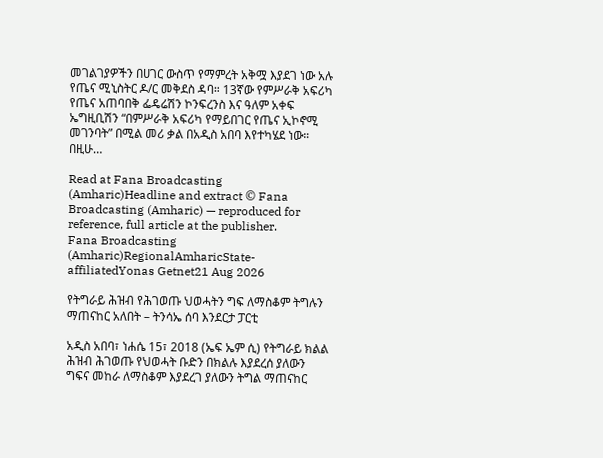መገልገያዎችን በሀገር ውስጥ የማምረት አቅሟ እያደገ ነው አሉ የጤና ሚኒስትር ዶ/ር መቅደስ ዳባ። 13ኛው የምሥራቅ አፍሪካ የጤና አጠባበቅ ፌዴሬሽን ኮንፍረንስ እና ዓለም አቀፍ ኤግዚቢሽን “በምሥራቅ አፍሪካ የማይበገር የጤና ኢኮኖሚ መገንባት” በሚል መሪ ቃል በአዲስ አበባ እየተካሄደ ነው። በዚሁ…

Read at Fana Broadcasting (Amharic)Headline and extract © Fana Broadcasting (Amharic) — reproduced for reference, full article at the publisher.
Fana Broadcasting (Amharic)RegionalAmharicState-affiliatedYonas Getnet21 Aug 2026

የትግራይ ሕዝብ የሕገወጡ ህወሓትን ግፍ ለማስቆም ትግሉን ማጠናከር አለበት – ትንሳኤ ሰባ እንደርታ ፓርቲ

አዲስ አበባ፣ ነሐሴ 15፣ 2018 (ኤፍ ኤም ሲ) የትግራይ ክልል ሕዝብ ሕገወጡ የህወሓት ቡድን በክልሉ እያደረሰ ያለውን ግፍና መከራ ለማስቆም እያደረገ ያለውን ትግል ማጠናከር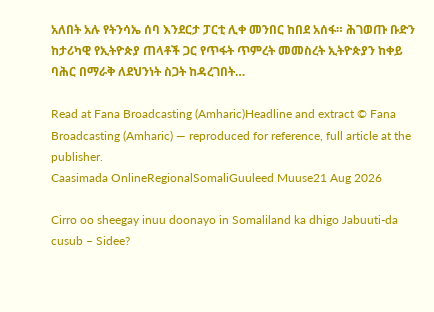አለበት አሉ የትንሳኤ ሰባ እንደርታ ፓርቲ ሊቀ መንበር ከበደ አሰፋ። ሕገወጡ ቡድን ከታሪካዊ የኢትዮጵያ ጠላቶች ጋር የጥፋት ጥምረት መመስረት ኢትዮጵያን ከቀይ ባሕር በማራቅ ለደህንነት ስጋት ከዳረገበት…

Read at Fana Broadcasting (Amharic)Headline and extract © Fana Broadcasting (Amharic) — reproduced for reference, full article at the publisher.
Caasimada OnlineRegionalSomaliGuuleed Muuse21 Aug 2026

Cirro oo sheegay inuu doonayo in Somaliland ka dhigo Jabuuti-da cusub – Sidee?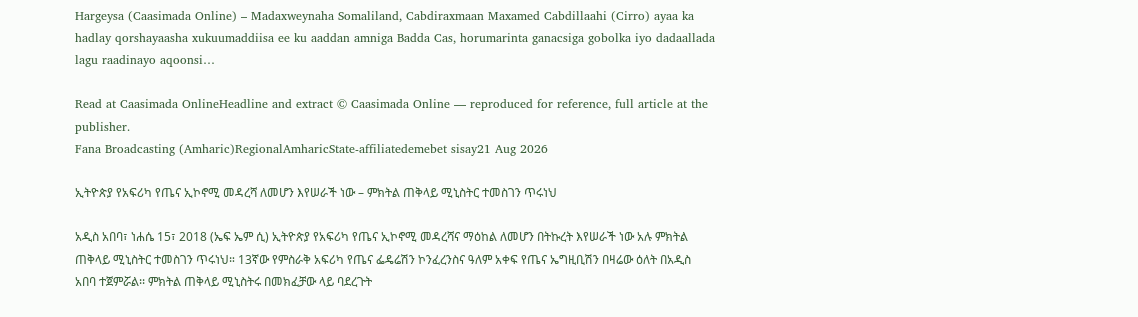Hargeysa (Caasimada Online) – Madaxweynaha Somaliland, Cabdiraxmaan Maxamed Cabdillaahi (Cirro) ayaa ka hadlay qorshayaasha xukuumaddiisa ee ku aaddan amniga Badda Cas, horumarinta ganacsiga gobolka iyo dadaallada lagu raadinayo aqoonsi…

Read at Caasimada OnlineHeadline and extract © Caasimada Online — reproduced for reference, full article at the publisher.
Fana Broadcasting (Amharic)RegionalAmharicState-affiliatedemebet sisay21 Aug 2026

ኢትዮጵያ የአፍሪካ የጤና ኢኮኖሚ መዳረሻ ለመሆን እየሠራች ነው – ምክትል ጠቅላይ ሚኒስትር ተመስገን ጥሩነህ

አዲስ አበባ፣ ነሐሴ 15፣ 2018 (ኤፍ ኤም ሲ) ኢትዮጵያ የአፍሪካ የጤና ኢኮኖሚ መዳረሻና ማዕከል ለመሆን በትኩረት እየሠራች ነው አሉ ምክትል ጠቅላይ ሚኒስትር ተመስገን ጥሩነህ። 13ኛው የምስራቅ አፍሪካ የጤና ፌዴሬሽን ኮንፈረንስና ዓለም አቀፍ የጤና ኤግዚቢሽን በዛሬው ዕለት በአዲስ አበባ ተጀምሯል፡፡ ምክትል ጠቅላይ ሚኒስትሩ በመክፈቻው ላይ ባደረጉት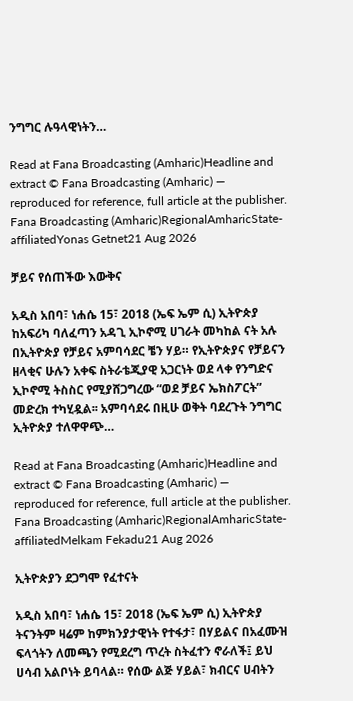ንግግር ሉዓላዊነትን…

Read at Fana Broadcasting (Amharic)Headline and extract © Fana Broadcasting (Amharic) — reproduced for reference, full article at the publisher.
Fana Broadcasting (Amharic)RegionalAmharicState-affiliatedYonas Getnet21 Aug 2026

ቻይና የሰጠችው እውቅና

አዲስ አበባ፣ ነሐሴ 15፣ 2018 (ኤፍ ኤም ሲ) ኢትዮጵያ ከአፍሪካ ባለፈጣን አዳጊ ኢኮኖሚ ሀገራት መካከል ናት አሉ በኢትዮጵያ የቻይና አምባሳደር ቼን ሃይ። የኢትዮጵያና የቻይናን ዘላቂና ሁሉን አቀፍ ስትራቴጂያዊ አጋርነት ወደ ላቀ የንግድና ኢኮኖሚ ትስስር የሚያሸጋግረው “ወደ ቻይና ኤክስፖርት” መድረክ ተካሂዷል፡፡ አምባሳደሩ በዚሁ ወቅት ባደረጉት ንግግር ኢትዮጵያ ተለዋዋጭ…

Read at Fana Broadcasting (Amharic)Headline and extract © Fana Broadcasting (Amharic) — reproduced for reference, full article at the publisher.
Fana Broadcasting (Amharic)RegionalAmharicState-affiliatedMelkam Fekadu21 Aug 2026

ኢትዮጵያን ደጋግሞ የፈተናት

አዲስ አበባ፣ ነሐሴ 15፣ 2018 (ኤፍ ኤም ሲ) ኢትዮጵያ ትናንትም ዛሬም ከምክንያታዊነት የተፋታ፣ በሃይልና በአፈሙዝ ፍላጎትን ለመጫን የሚደረግ ጥረት ስትፈተን ኖራለች፤ ይህ ሀሳብ አልቦነት ይባላል። የሰው ልጅ ሃይል፣ ክብርና ሀብትን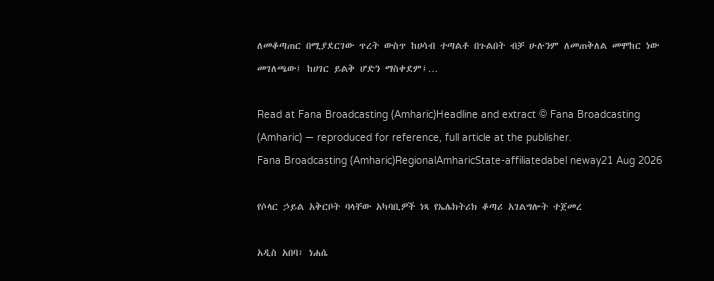ለመቆጣጠር በሚያደርገው ጥረት ውስጥ ከሀሳብ ተጣልቶ በጉልበት ብቻ ሁሉንም ለመጠቅለል መሞከር ነው መገለጫው፤ ከሀገር ይልቅ ሆድን ማስቀደም፤…

Read at Fana Broadcasting (Amharic)Headline and extract © Fana Broadcasting (Amharic) — reproduced for reference, full article at the publisher.
Fana Broadcasting (Amharic)RegionalAmharicState-affiliatedabel neway21 Aug 2026

የሶላር ኃይል አቅርቦት ባላቸው አካባቢዎች ነጻ የኤሌክትሪክ ቆጣሪ አገልግሎት ተጀመረ

አዲስ አበባ፣ ነሐሴ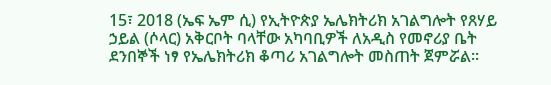15፣ 2018 (ኤፍ ኤም ሲ) የኢትዮጵያ ኤሌክትሪክ አገልግሎት የጸሃይ ኃይል (ሶላር) አቅርቦት ባላቸው አካባቢዎች ለአዲስ የመኖሪያ ቤት ደንበኞች ነፃ የኤሌክትሪክ ቆጣሪ አገልግሎት መስጠት ጀምሯል፡፡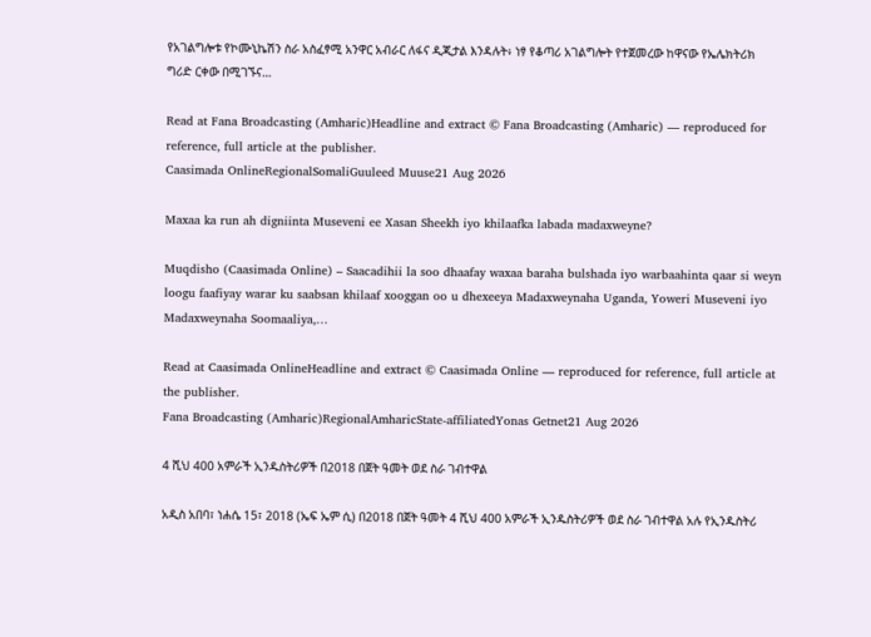የአገልግሎቱ የኮሙኒኬሽን ስራ አስፈፃሚ አንዋር አብራር ለፋና ዲጂታል እንዳሉት፥ ነፃ የቆጣሪ አገልግሎት የተጀመረው ከዋናው የኤሌክትሪክ ግሪድ ርቀው በሚገኙና…

Read at Fana Broadcasting (Amharic)Headline and extract © Fana Broadcasting (Amharic) — reproduced for reference, full article at the publisher.
Caasimada OnlineRegionalSomaliGuuleed Muuse21 Aug 2026

Maxaa ka run ah digniinta Museveni ee Xasan Sheekh iyo khilaafka labada madaxweyne?

Muqdisho (Caasimada Online) – Saacadihii la soo dhaafay waxaa baraha bulshada iyo warbaahinta qaar si weyn loogu faafiyay warar ku saabsan khilaaf xooggan oo u dhexeeya Madaxweynaha Uganda, Yoweri Museveni iyo Madaxweynaha Soomaaliya,…

Read at Caasimada OnlineHeadline and extract © Caasimada Online — reproduced for reference, full article at the publisher.
Fana Broadcasting (Amharic)RegionalAmharicState-affiliatedYonas Getnet21 Aug 2026

4 ሺህ 400 አምራች ኢንዱስትሪዎች በ2018 በጀት ዓመት ወደ ስራ ገብተዋል

አዲስ አበባ፣ ነሐሴ 15፣ 2018 (ኤፍ ኤም ሲ) በ2018 በጀት ዓመት 4 ሺህ 400 አምራች ኢንዱስትሪዎች ወደ ስራ ገብተዋል አሉ የኢንዱስትሪ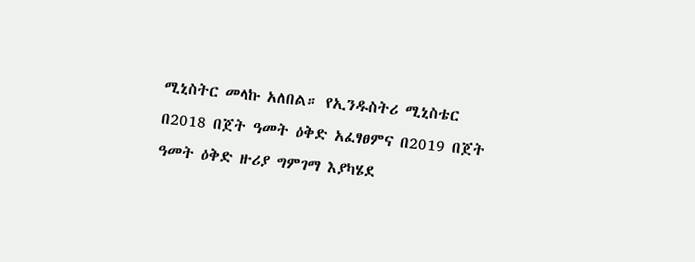ሚኒስትር መላኩ አለበል። የኢንዱስትሪ ሚኒስቴር በ2018 በጀት ዓመት ዕቅድ አፈፃፀምና በ2019 በጀት ዓመት ዕቅድ ዙሪያ ግምገማ እያካሄደ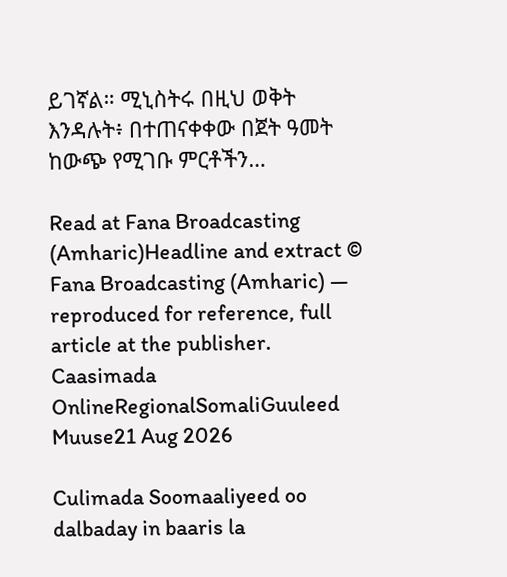ይገኛል። ሚኒስትሩ በዚህ ወቅት እንዳሉት፥ በተጠናቀቀው በጀት ዓመት ከውጭ የሚገቡ ምርቶችን…

Read at Fana Broadcasting (Amharic)Headline and extract © Fana Broadcasting (Amharic) — reproduced for reference, full article at the publisher.
Caasimada OnlineRegionalSomaliGuuleed Muuse21 Aug 2026

Culimada Soomaaliyeed oo dalbaday in baaris la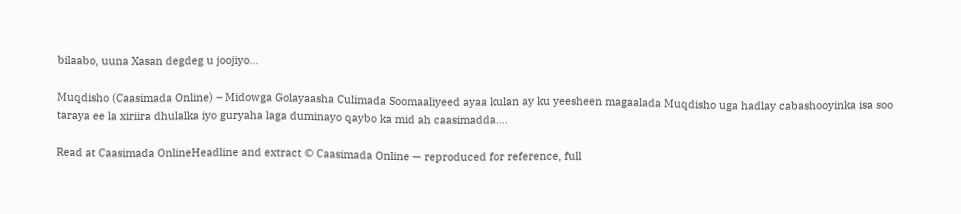bilaabo, uuna Xasan degdeg u joojiyo…

Muqdisho (Caasimada Online) – Midowga Golayaasha Culimada Soomaaliyeed ayaa kulan ay ku yeesheen magaalada Muqdisho uga hadlay cabashooyinka isa soo taraya ee la xiriira dhulalka iyo guryaha laga duminayo qaybo ka mid ah caasimadda.…

Read at Caasimada OnlineHeadline and extract © Caasimada Online — reproduced for reference, full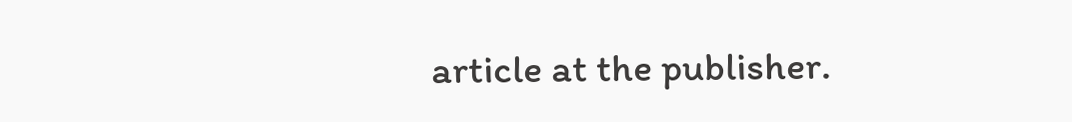article at the publisher.